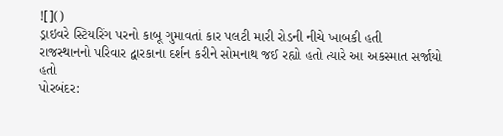![]()
ડ્રાઇવરે સ્ટિયરિંગ પરનો કાબૂ ગુમાવતાં કાર પલટી મારી રોડની નીચે ખાબકી હતી
રાજસ્થાનનો પરિવાર દ્વારકાના દર્શન કરીને સોમનાથ જઈ રહ્યો હતો ત્યારે આ અકસ્માત સર્જાયો હતો
પોરબંદર: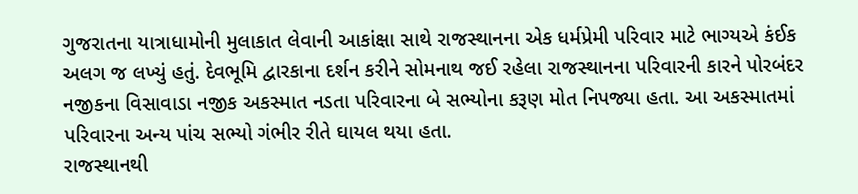ગુજરાતના યાત્રાધામોની મુલાકાત લેવાની આકાંક્ષા સાથે રાજસ્થાનના એક ધર્મપ્રેમી પરિવાર માટે ભાગ્યએ કંઈક અલગ જ લખ્યું હતું. દેવભૂમિ દ્વારકાના દર્શન કરીને સોમનાથ જઈ રહેલા રાજસ્થાનના પરિવારની કારને પોરબંદર નજીકના વિસાવાડા નજીક અકસ્માત નડતા પરિવારના બે સભ્યોના કરૂણ મોત નિપજ્યા હતા. આ અકસ્માતમાં પરિવારના અન્ય પાંચ સભ્યો ગંભીર રીતે ઘાયલ થયા હતા.
રાજસ્થાનથી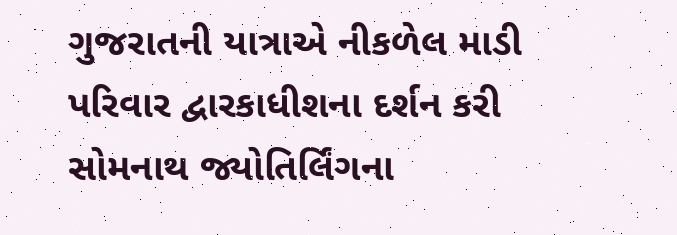ગુજરાતની યાત્રાએ નીકળેલ માડી પરિવાર દ્વારકાધીશના દર્શન કરી સોમનાથ જ્યોતિર્લિંગના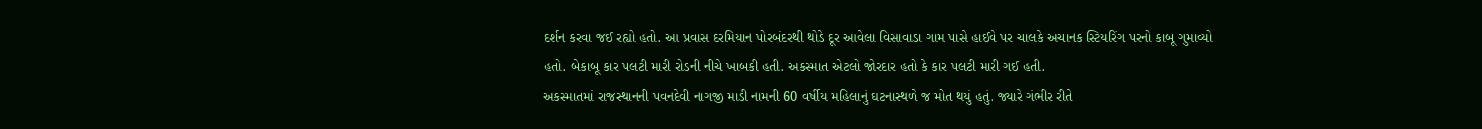દર્શન કરવા જઈ રહ્યો હતો. આ પ્રવાસ દરમિયાન પોરબંદરથી થોડે દૂર આવેલા વિસાવાડા ગામ પાસે હાઈવે પર ચાલકે અચાનક સ્ટિયરિંગ પરનો કાબૂ ગુમાવ્યો હતો. બેકાબૂ કાર પલટી મારી રોડની નીચે ખાબકી હતી. અકસ્માત એટલો જોરદાર હતો કે કાર પલટી મારી ગઈ હતી.
અકસ્માતમાં રાજસ્થાનની પવનદેવી નાગજી માડી નામની 60 વર્ષીય મહિલાનું ઘટનાસ્થળે જ મોત થયું હતું. જ્યારે ગંભીર રીતે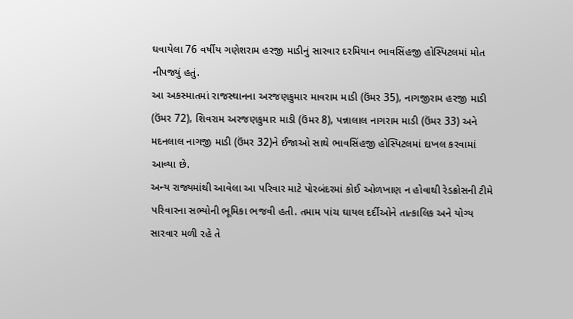ઘવાયેલા 76 વર્ષીય ગણેશરામ હરજી માડીનું સારવાર દરમિયાન ભાવસિંહજી હોસ્પિટલમાં મોત નીપજ્યું હતું.
આ અકસ્માતમાં રાજસ્થાનના અરજણકુમાર માવરામ માડી (ઉંમર 35), નાગજીરામ હરજી માડી (ઉંમર 72), શિવરામ અરજણકુમાર માડી (ઉંમર 8), પન્નાલાલ નાગરામ માડી (ઉંમર 33) અને મદનલાલ નાગજી માડી (ઉંમર 32)ને ઈજાઓ સાથે ભાવસિંહજી હોસ્પિટલમાં દાખલ કરવામાં આવ્યા છે.
અન્ય રાજ્યમાંથી આવેલા આ પરિવાર માટે પોરબંદરમાં કોઈ ઓળખાણ ન હોવાથી રેડક્રોસની ટીમે પરિવારના સભ્યોની ભૂમિકા ભજવી હતી. તમામ પાંચ ઘાયલ દર્દીઓને તાત્કાલિક અને યોગ્ય સારવાર મળી રહે તે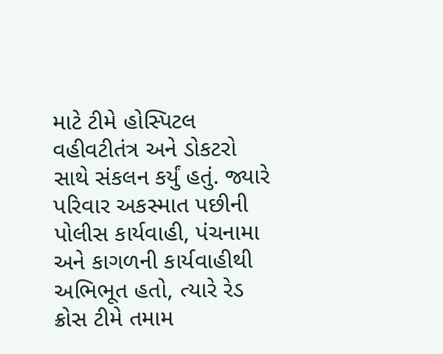માટે ટીમે હોસ્પિટલ વહીવટીતંત્ર અને ડોકટરો સાથે સંકલન કર્યું હતું. જ્યારે પરિવાર અકસ્માત પછીની પોલીસ કાર્યવાહી, પંચનામા અને કાગળની કાર્યવાહીથી અભિભૂત હતો, ત્યારે રેડ ક્રોસ ટીમે તમામ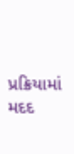પ્રક્રિયામાં મદદ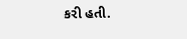કરી હતી.